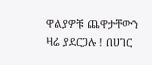ዋልያዎቹ ጨዋታቸውን ዛሬ ያደርጋሉ ! በሀገር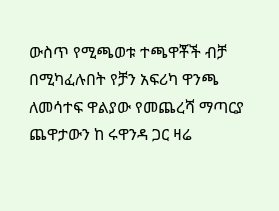ውስጥ የሚጫወቱ ተጫዋቾች ብቻ በሚካፈሉበት የቻን አፍሪካ ዋንጫ ለመሳተፍ ዋልያው የመጨረሻ ማጣርያ ጨዋታውን ከ ሩዋንዳ ጋር ዛሬ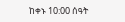ከቀኑ 10:00 ሰዓት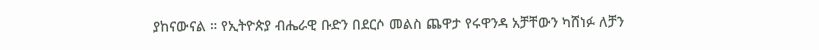ያከናውናል ። የኢትዮጵያ ብሔራዊ ቡድን በደርሶ መልስ ጨዋታ የሩዋንዳ አቻቸውን ካሸነፉ ለቻን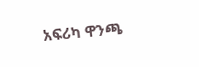አፍሪካ ዋንጫ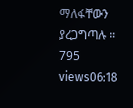ማለፋቸውን ያረጋግጣሉ ። 795 views06:18